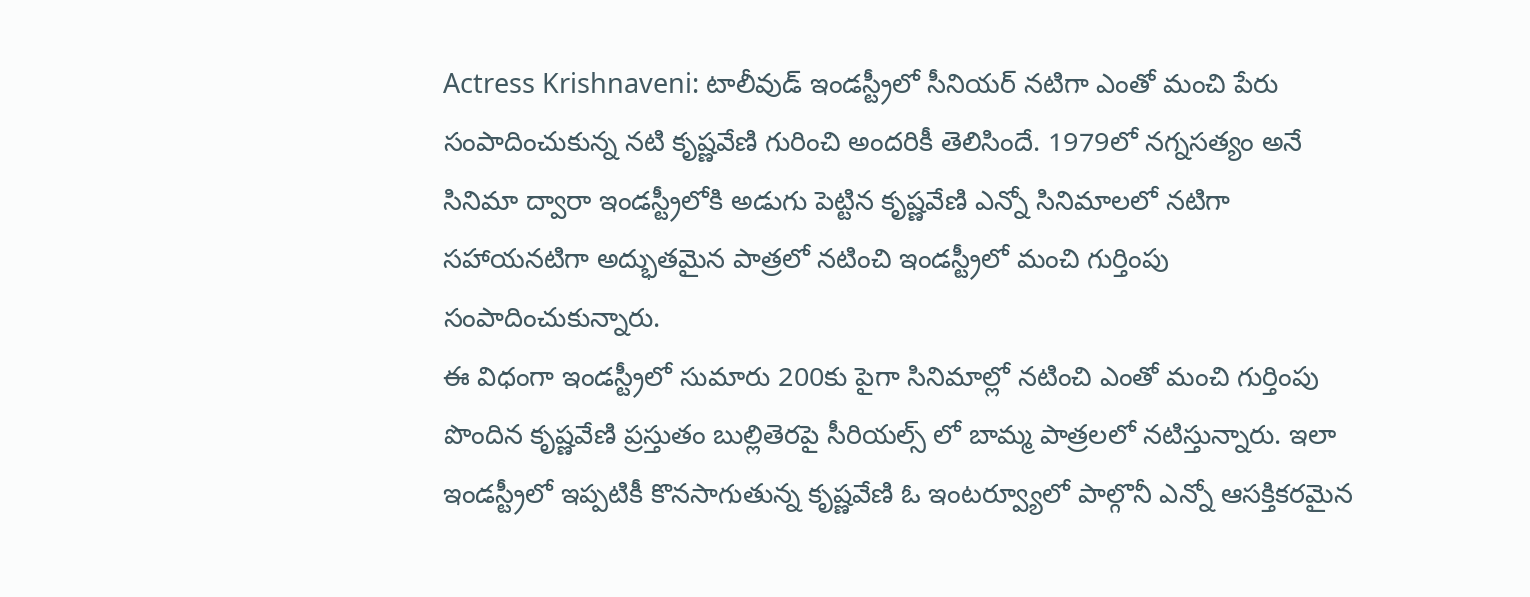Actress Krishnaveni: టాలీవుడ్ ఇండస్ట్రీలో సీనియర్ నటిగా ఎంతో మంచి పేరు సంపాదించుకున్న నటి కృష్ణవేణి గురించి అందరికీ తెలిసిందే. 1979లో నగ్నసత్యం అనే సినిమా ద్వారా ఇండస్ట్రీలోకి అడుగు పెట్టిన కృష్ణవేణి ఎన్నో సినిమాలలో నటిగా సహాయనటిగా అద్భుతమైన పాత్రలో నటించి ఇండస్ట్రీలో మంచి గుర్తింపు సంపాదించుకున్నారు.
ఈ విధంగా ఇండస్ట్రీలో సుమారు 200కు పైగా సినిమాల్లో నటించి ఎంతో మంచి గుర్తింపు పొందిన కృష్ణవేణి ప్రస్తుతం బుల్లితెరపై సీరియల్స్ లో బామ్మ పాత్రలలో నటిస్తున్నారు. ఇలా ఇండస్ట్రీలో ఇప్పటికీ కొనసాగుతున్న కృష్ణవేణి ఓ ఇంటర్వ్యూలో పాల్గొనీ ఎన్నో ఆసక్తికరమైన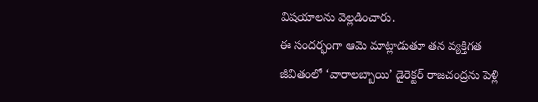విషయాలను వెల్లడించారు.
ఈ సందర్భంగా ఆమె మాట్లాడుతూ తన వ్యక్తిగత జీవితంలో ‘వారాలబ్బాయి’ డైరెక్టర్ రాజచంద్రను పెళ్లి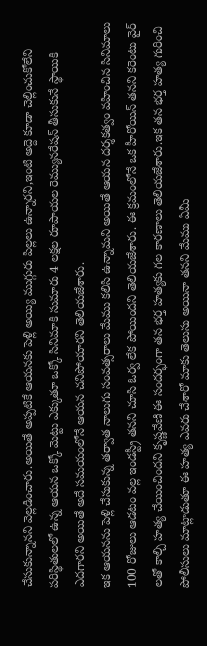చేసుకున్నానని వెల్లడించారు.అయితే అప్పటికే ఆయనకు పెళ్లి అయ్యి ముగ్గురు పిల్లలు ఉన్నారని,ఇంటి అద్దె కూడా చెల్లించుకోలేని పరిస్థితులలో ఉన్న ఆయన ఒక్కో మెట్టు ఎక్కుతూ ఒక్కో సినిమాకి సుమారు 4 లక్షల రూపాయల రెమ్యునరేషన్ తీసుకునే స్థాయికి ఎదగారని అయితే అదే సమయంలోనే ఆయన చనిపోయారని తెలియజేశారు.
ఇక ఆయనను పెళ్లి చేసుకున్న తర్వాత నాలుగు సంవత్సరాలు మేము కలిసి ఉన్నామని అయితే ఆయన దర్శకత్వం వహించిన సినిమాలు 100 రోజులు ఆడటం వల్ల ఇండస్ట్రీ తనని చూసి ఓర్వ లేక పోయిందని తెలియజేశారు. ఈ క్రమంలోనే ఒక హీరోయిన్ తనని కరెంటు వైర్ లతో కాల్చి హత్య చేయించిందని కృష్ణవేణి ఈ సందర్భంగా తన భర్త హత్యకు గల కారణాలు తెలియజేశారు.ఇక తన భర్త హత్య గురించి పోలీసులు మాట్లాడుతూ ఈ హత్య ఎవరు చేశారో మాకు తెలుసు అయినా తనని మేము ఏమీ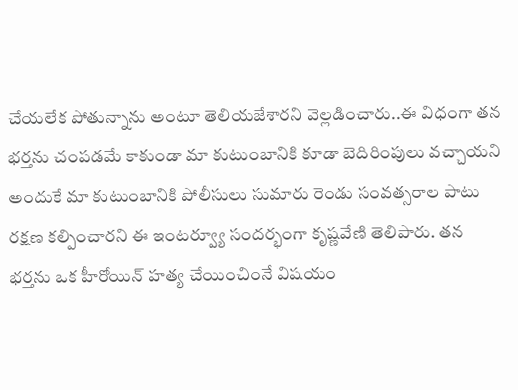చేయలేక పోతున్నాను అంటూ తెలియజేశారని వెల్లడించారు..ఈ విధంగా తన భర్తను చంపడమే కాకుండా మా కుటుంబానికి కూడా బెదిరింపులు వచ్చాయని అందుకే మా కుటుంబానికి పోలీసులు సుమారు రెండు సంవత్సరాల పాటు రక్షణ కల్పించారని ఈ ఇంటర్వ్యూ సందర్భంగా కృష్ణవేణి తెలిపారు. తన భర్తను ఒక హీరోయిన్ హత్య చేయించింనే విషయం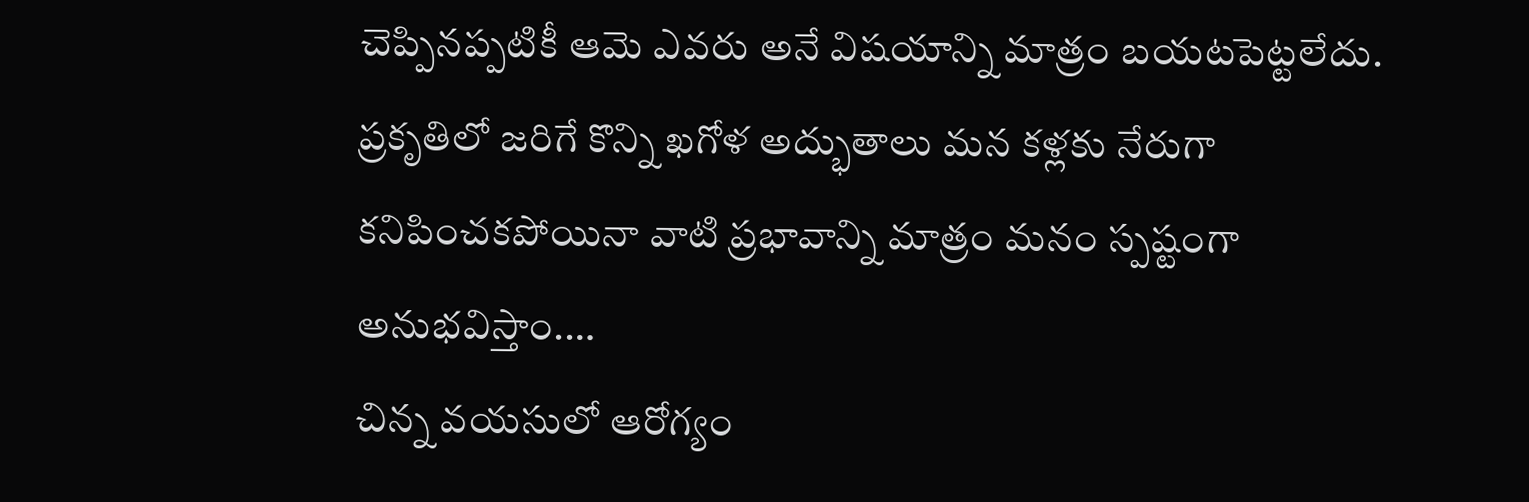చెప్పినప్పటికీ ఆమె ఎవరు అనే విషయాన్ని మాత్రం బయటపెట్టలేదు.
ప్రకృతిలో జరిగే కొన్ని ఖగోళ అద్భుతాలు మన కళ్లకు నేరుగా కనిపించకపోయినా వాటి ప్రభావాన్ని మాత్రం మనం స్పష్టంగా అనుభవిస్తాం.…
చిన్న వయసులో ఆరోగ్యం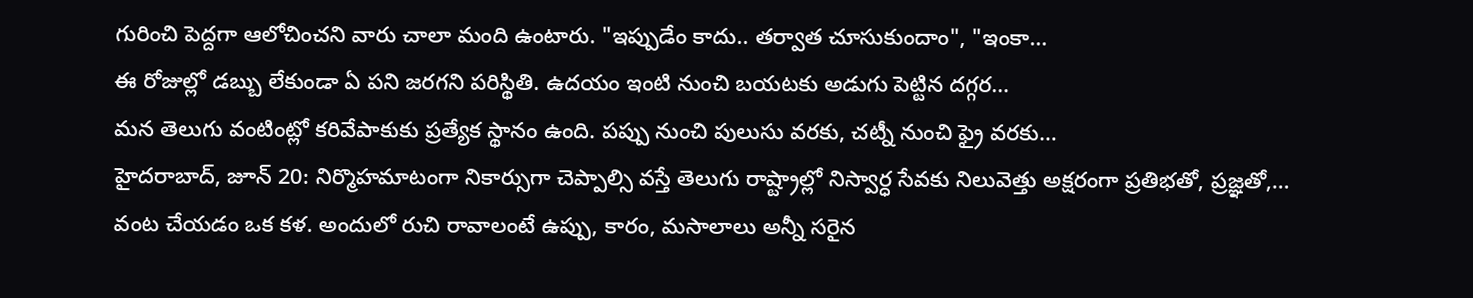గురించి పెద్దగా ఆలోచించని వారు చాలా మంది ఉంటారు. "ఇప్పుడేం కాదు.. తర్వాత చూసుకుందాం", "ఇంకా…
ఈ రోజుల్లో డబ్బు లేకుండా ఏ పని జరగని పరిస్థితి. ఉదయం ఇంటి నుంచి బయటకు అడుగు పెట్టిన దగ్గర…
మన తెలుగు వంటింట్లో కరివేపాకుకు ప్రత్యేక స్థానం ఉంది. పప్పు నుంచి పులుసు వరకు, చట్నీ నుంచి ఫ్రై వరకు…
హైదరాబాద్, జూన్ 20: నిర్మొహమాటంగా నికార్సుగా చెప్పాల్సి వస్తే తెలుగు రాష్ట్రాల్లో నిస్వార్ధ సేవకు నిలువెత్తు అక్షరంగా ప్రతిభతో, ప్రజ్ఞతో,…
వంట చేయడం ఒక కళ. అందులో రుచి రావాలంటే ఉప్పు, కారం, మసాలాలు అన్నీ సరైన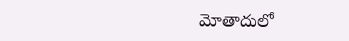మోతాదులో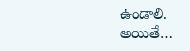ఉండాలి. అయితే…